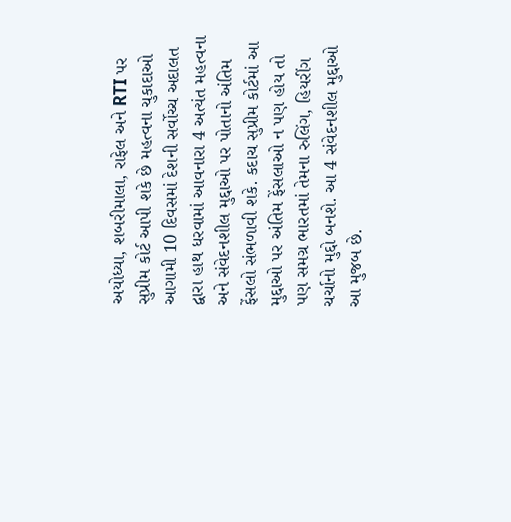અયોધ્યા, શબરીમાલા, રાફેલ અને RTI પર સુપ્રીમ કોર્ટ આપી શકે છે મહત્વના ચુકાદાઓ
આગામી 10 દિવસમાં દેશની સર્વોચ્ચ અદાલત દ્વારા હાથ ધરવામાં આવનારા 4 અત્યંત મહત્વના અને સંવેદનશીલ મુદ્દાઓ પર પોતાનો અંતિમ ફેંસલો સંભળાવી શકે. કદાચ સુપ્રીમ કોર્ટમાં આ મુદ્દાઓ પર અંતિમ ફેંસલાઓ ન પણ હોય તો પણ સમગ્ર ભારતમાં તેમના રુલિંગ, હિયરીંગ ચર્ચાનો મુદ્દો બનશે. આ 4 સંવેદનશીલ મુદ્દાઓ આ મુજબ છે.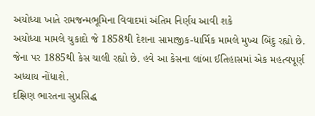અયોધ્યા ખાતે રામજન્મભૂમિના વિવાદમાં અંતિમ નિર્ણય આવી શકે
અયોધ્યા મામલે ચુકાદો જે 1858થી દેશના સામાજીક-ધાર્મિક મામલે મુખ્ય બિંદુ રહ્યો છે. જેના પર 1885થી કેસ ચાલી રહ્યો છે. હવે આ કેસના લાંબા ઈતિહાસમાં એક મહત્વપૂર્ણ અધ્યાય નોંધાશે.
દક્ષિણ ભારતના સુપ્રસિદ્ધ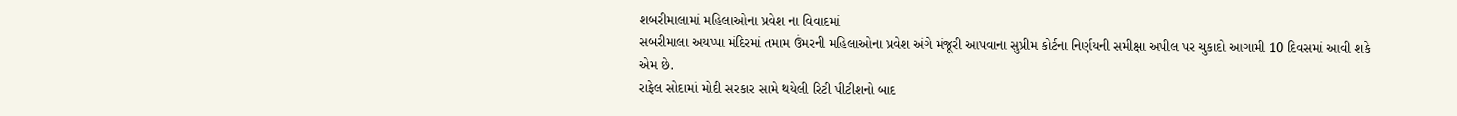શબરીમાલામાં મહિલાઓના પ્રવેશ ના વિવાદમાં
સબરીમાલા અયપ્પા મંદિરમાં તમામ ઉંમરની મહિલાઓના પ્રવેશ અંગે મંજૂરી આપવાના સુપ્રીમ કોર્ટના નિર્ણયની સમીક્ષા અપીલ પર ચુકાદો આગામી 10 દિવસમાં આવી શકે એમ છે.
રાફેલ સોદામાં મોદી સરકાર સામે થયેલી રિટી પીટીશનો બાદ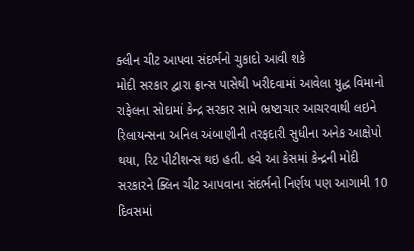ક્લીન ચીટ આપવા સંદર્ભનો ચુકાદો આવી શકે
મોદી સરકાર દ્વારા ફ્રાન્સ પાસેથી ખરીદવામાં આવેલા યુદ્ધ વિમાનો રાફેલના સોદામાં કેન્દ્ર સરકાર સામે ભ્રષ્ટાચાર આચરવાથી લઇને રિલાયન્સના અનિલ અંબાણીની તરફદારી સુધીના અનેક આક્ષેપો થયા, રિટ પીટીશન્સ થઇ હતી. હવે આ કેસમાં કેન્દ્રની મોદી સરકારને ક્લિન ચીટ આપવાના સંદર્ભનો નિર્ણય પણ આગામી 10 દિવસમાં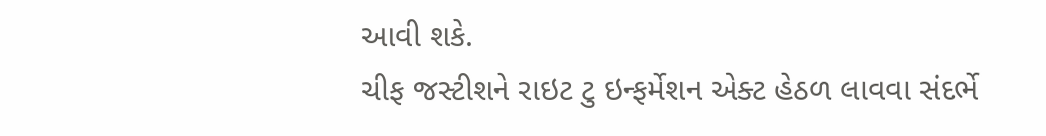આવી શકે.
ચીફ જસ્ટીશને રાઇટ ટુ ઇન્ફર્મેશન એક્ટ હેઠળ લાવવા સંદર્ભે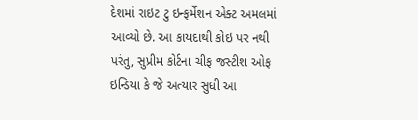દેશમાં રાઇટ ટુ ઇન્ફર્મેશન એક્ટ અમલમાં આવ્યો છે. આ કાયદાથી કોઇ પર નથી પરંતુ, સુપ્રીમ કોર્ટના ચીફ જસ્ટીશ ઓફ ઇન્ડિયા કે જે અત્યાર સુધી આ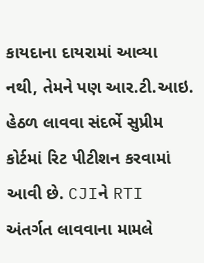કાયદાના દાયરામાં આવ્યા નથી, તેમને પણ આર.ટી.આઇ. હેઠળ લાવવા સંદર્ભે સુપ્રીમ કોર્ટમાં રિટ પીટીશન કરવામાં આવી છે. CJIને RTI અંતર્ગત લાવવાના મામલે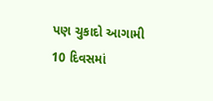પણ ચુકાદો આગામી 10 દિવસમાં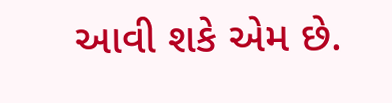આવી શકે એમ છે.